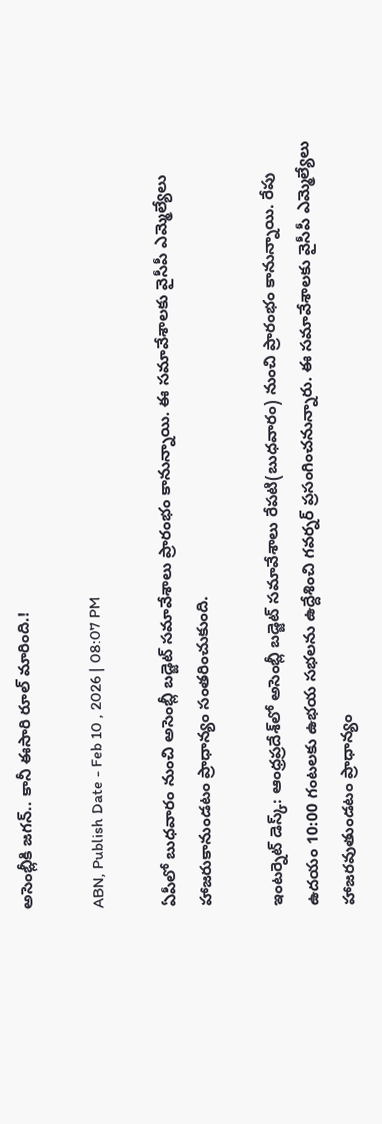అసెంబ్లీకి జగన్.. కానీ ఈసారి రూల్ మారింది.!

ABN, Publish Date - Feb 10 , 2026 | 08:07 PM

ఏపీలో బుధవారం నుంచి అసెంబ్లీ బడ్జెట్ సమావేశాలు ప్రారంభం కానున్నాయి. ఈ సమావేశాలకు వైసీపీ ఎమ్మెల్యేలు హాజరుకానుండటం ప్రాధాన్యం సంతరించుకుంది.

ఇంటర్నెట్ డెస్క్: ఆంధ్రప్రదేశ్‌లో అసెంబ్లీ బడ్జెట్ సమావేశాలు రేపటి(బుధవారం) నుంచి ప్రారంభం కానున్నాయి. రేపు ఉదయం 10:00 గంటలకు ఉభయ సభలను ఉద్దేశించి గవర్నర్ ప్రసంగించనున్నారు. ఈ సమావేశాలకు వైసీపీ ఎమ్మెల్యేలు హాజరవుతుండటం ప్రాధాన్యం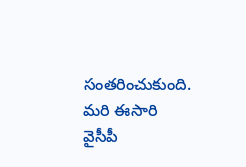సంతరించుకుంది. మరి ఈసారి వైసీపీ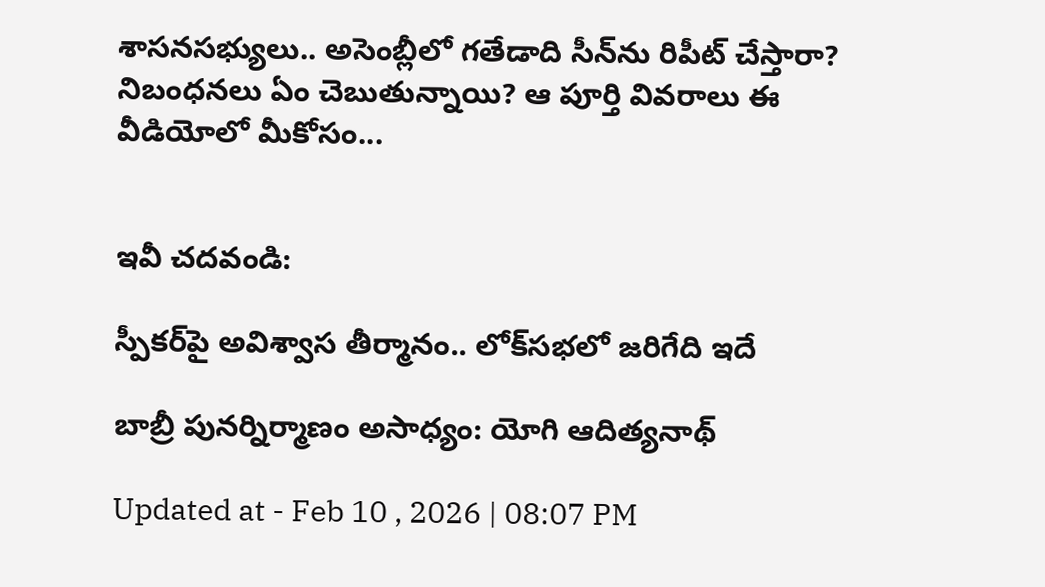శాసనసభ్యులు.. అసెంబ్లీలో గతేడాది సీన్‌ను రిపీట్ చేస్తారా? నిబంధనలు ఏం చెబుతున్నాయి? ఆ పూర్తి వివరాలు ఈ వీడియోలో మీకోసం...


ఇవీ చదవండి:

స్పీకర్‌పై అవిశ్వాస తీర్మానం.. లోక్‌సభలో జరిగేది ఇదే

బాబ్రీ పునర్నిర్మాణం అసాధ్యం: యోగి ఆదిత్యనాథ్

Updated at - Feb 10 , 2026 | 08:07 PM